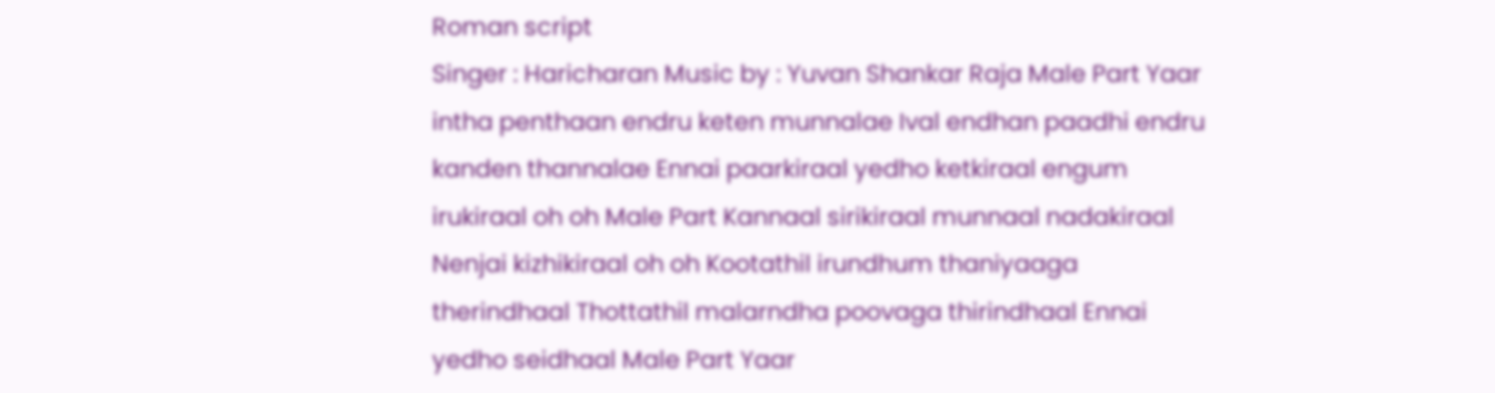Roman script
Singer : Haricharan Music by : Yuvan Shankar Raja Male Part Yaar intha penthaan endru keten munnalae Ival endhan paadhi endru kanden thannalae Ennai paarkiraal yedho ketkiraal engum irukiraal oh oh Male Part Kannaal sirikiraal munnaal nadakiraal Nenjai kizhikiraal oh oh Kootathil irundhum thaniyaaga therindhaal Thottathil malarndha poovaga thirindhaal Ennai yedho seidhaal Male Part Yaar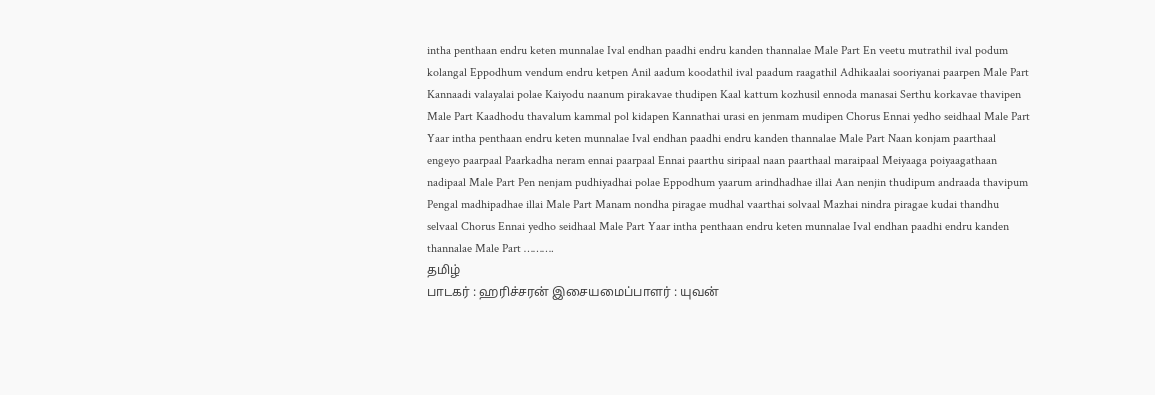intha penthaan endru keten munnalae Ival endhan paadhi endru kanden thannalae Male Part En veetu mutrathil ival podum kolangal Eppodhum vendum endru ketpen Anil aadum koodathil ival paadum raagathil Adhikaalai sooriyanai paarpen Male Part Kannaadi valayalai polae Kaiyodu naanum pirakavae thudipen Kaal kattum kozhusil ennoda manasai Serthu korkavae thavipen Male Part Kaadhodu thavalum kammal pol kidapen Kannathai urasi en jenmam mudipen Chorus Ennai yedho seidhaal Male Part Yaar intha penthaan endru keten munnalae Ival endhan paadhi endru kanden thannalae Male Part Naan konjam paarthaal engeyo paarpaal Paarkadha neram ennai paarpaal Ennai paarthu siripaal naan paarthaal maraipaal Meiyaaga poiyaagathaan nadipaal Male Part Pen nenjam pudhiyadhai polae Eppodhum yaarum arindhadhae illai Aan nenjin thudipum andraada thavipum Pengal madhipadhae illai Male Part Manam nondha piragae mudhal vaarthai solvaal Mazhai nindra piragae kudai thandhu selvaal Chorus Ennai yedho seidhaal Male Part Yaar intha penthaan endru keten munnalae Ival endhan paadhi endru kanden thannalae Male Part ……….
தமிழ்
பாடகர் : ஹரிச்சரன் இசையமைப்பாளர் : யுவன்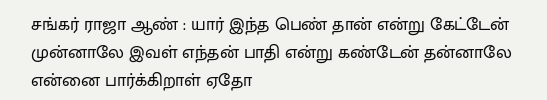சங்கர் ராஜா ஆண் : யார் இந்த பெண் தான் என்று கேட்டேன் முன்னாலே இவள் எந்தன் பாதி என்று கண்டேன் தன்னாலே என்னை பார்க்கிறாள் ஏதோ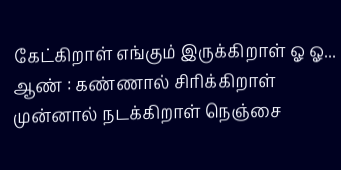கேட்கிறாள் எங்கும் இருக்கிறாள் ஓ ஓ... ஆண் : கண்ணால் சிரிக்கிறாள் முன்னால் நடக்கிறாள் நெஞ்சை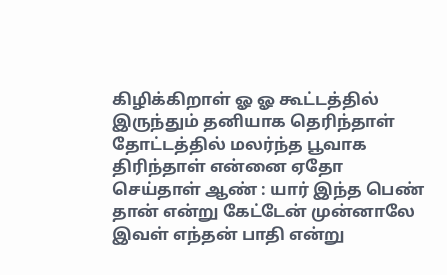கிழிக்கிறாள் ஓ ஓ கூட்டத்தில் இருந்தும் தனியாக தெரிந்தாள் தோட்டத்தில் மலர்ந்த பூவாக திரிந்தாள் என்னை ஏதோ செய்தாள் ஆண் : யார் இந்த பெண் தான் என்று கேட்டேன் முன்னாலே இவள் எந்தன் பாதி என்று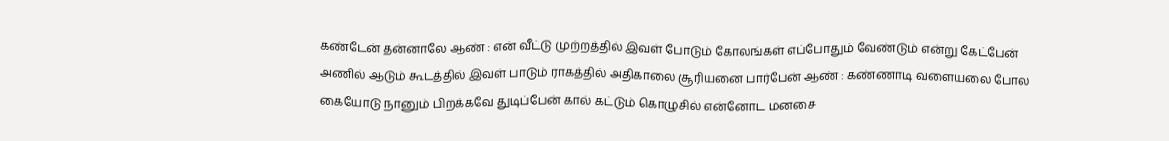கண்டேன் தன்னாலே ஆண் : என் வீட்டு முற்றத்தில் இவள் போடும் கோலங்கள் எப்போதும் வேண்டும் என்று கேட்பேன் அணில் ஆடும் கூடத்தில் இவள் பாடும் ராகத்தில் அதிகாலை சூரியனை பார்பேன் ஆண் : கண்ணாடி வளையலை போல கையோடு நானும் பிறக்கவே துடிப்பேன் கால் கட்டும் கொழுசில் என்னோட மனசை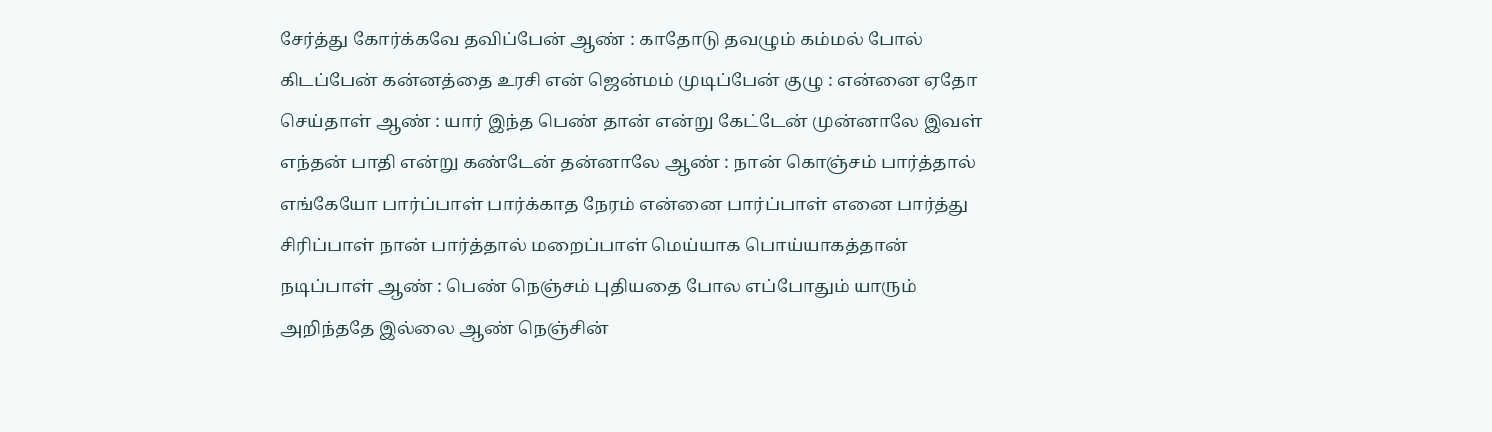சேர்த்து கோர்க்கவே தவிப்பேன் ஆண் : காதோடு தவழும் கம்மல் போல் கிடப்பேன் கன்னத்தை உரசி என் ஜென்மம் முடிப்பேன் குழு : என்னை ஏதோ செய்தாள் ஆண் : யார் இந்த பெண் தான் என்று கேட்டேன் முன்னாலே இவள் எந்தன் பாதி என்று கண்டேன் தன்னாலே ஆண் : நான் கொஞ்சம் பார்த்தால் எங்கேயோ பார்ப்பாள் பார்க்காத நேரம் என்னை பார்ப்பாள் எனை பார்த்து சிரிப்பாள் நான் பார்த்தால் மறைப்பாள் மெய்யாக பொய்யாகத்தான் நடிப்பாள் ஆண் : பெண் நெஞ்சம் புதியதை போல எப்போதும் யாரும் அறிந்ததே இல்லை ஆண் நெஞ்சின்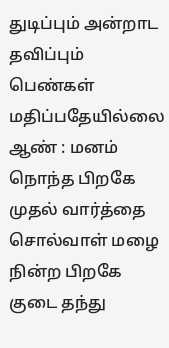துடிப்பும் அன்றாட தவிப்பும் பெண்கள் மதிப்பதேயில்லை ஆண் : மனம் நொந்த பிறகே முதல் வார்த்தை சொல்வாள் மழை நின்ற பிறகே குடை தந்து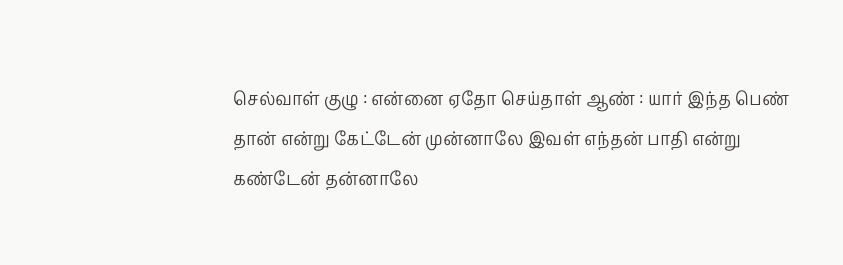செல்வாள் குழு : என்னை ஏதோ செய்தாள் ஆண் : யார் இந்த பெண் தான் என்று கேட்டேன் முன்னாலே இவள் எந்தன் பாதி என்று கண்டேன் தன்னாலே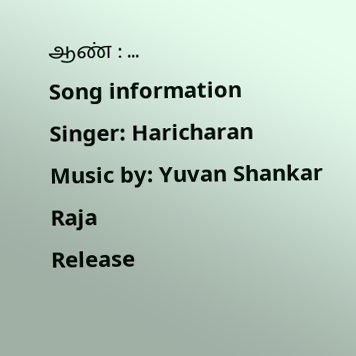ஆண் : ...
Song information
Singer: Haricharan
Music by: Yuvan Shankar Raja
Release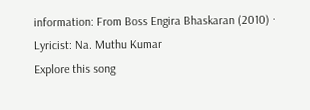information: From Boss Engira Bhaskaran (2010) · Lyricist: Na. Muthu Kumar
Explore this song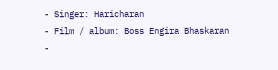- Singer: Haricharan
- Film / album: Boss Engira Bhaskaran
-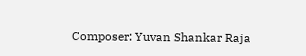Composer: Yuvan Shankar Raja